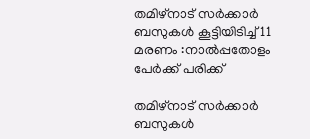തമിഴ്‌നാട് സർക്കാർ ബസുകൾ കൂട്ടിയിടിച്ച് 11 മരണം :നാൽപ്പതോളം പേർക്ക് പരിക്ക്

തമിഴ്‌നാട് സർക്കാർ  ബസുകൾ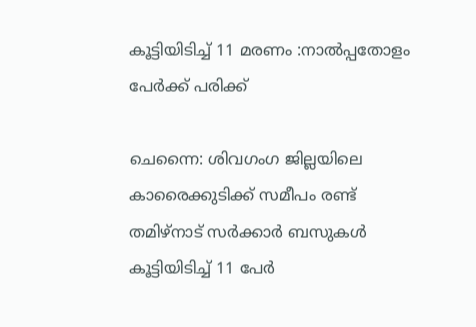കൂട്ടിയിടിച്ച് 11 മരണം :നാൽപ്പതോളം പേർക്ക് പരിക്ക്

ചെന്നൈ: ശിവഗംഗ ജില്ലയിലെ കാരൈക്കുടിക്ക് സമീപം രണ്ട് തമിഴ്‌നാട് സർക്കാർ ബസുകൾ കൂട്ടിയിടിച്ച് 11 പേർ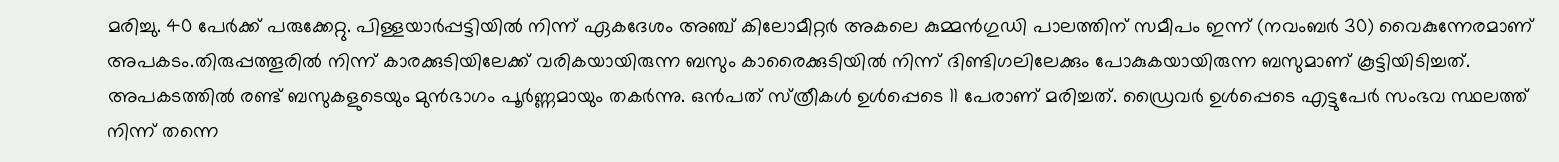മരിച്ചു. 40 പേർക്ക് പരുക്കേറ്റു. പിള്ളയാർപ്പട്ടിയിൽ നിന്ന് ഏകദേശം അഞ്ച് കിലോമീറ്റർ അകലെ കുമ്മന്‍ഗുഡി പാലത്തിന് സമീപം ഇന്ന് (നവംബര്‍ 30) വൈകുന്നേരമാണ് അപകടം.തിരുപ്പത്തൂരില്‍ നിന്ന് കാരക്കുടിയിലേക്ക് വരികയായിരുന്ന ബസും കാരൈക്കുടിയില്‍ നിന്ന് ദിണ്ടിഗലിലേക്കും പോകുകയായിരുന്ന ബസുമാണ് കൂട്ടിയിടിച്ചത്. അപകടത്തിൽ രണ്ട് ബസുകളുടെയും മുൻഭാഗം പൂർണ്ണമായും തകർന്നു. ഒന്‍പത് സ്‌ത്രീകള്‍ ഉള്‍പ്പെടെ 11 പേരാണ് മരിച്ചത്. ഡ്രൈവര്‍ ഉള്‍പ്പെടെ എട്ടുപേര്‍ സംഭവ സ്ഥലത്ത് നിന്ന് തന്നെ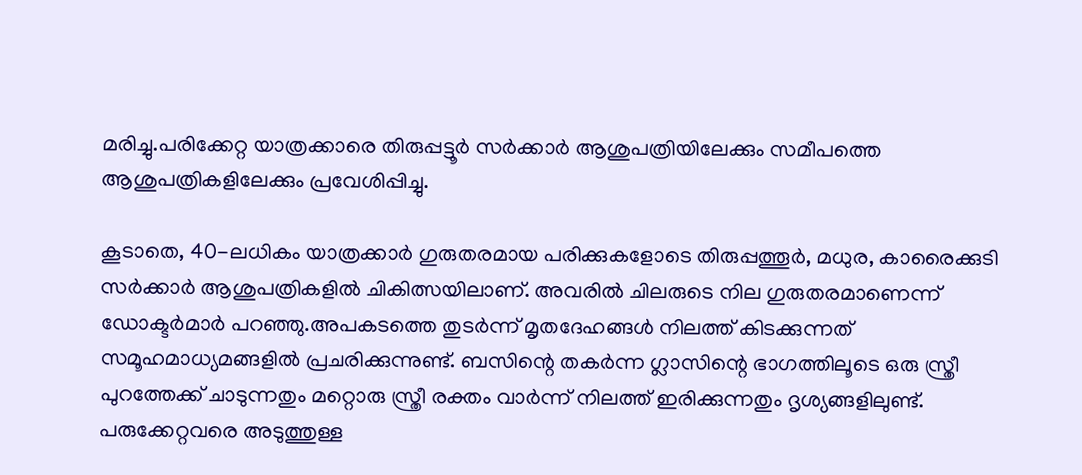മരിച്ചു.പരിക്കേറ്റ യാത്രക്കാരെ തിരുപ്പട്ടൂർ സർക്കാർ ആശുപത്രിയിലേക്കും സമീപത്തെ ആശുപത്രികളിലേക്കും പ്രവേശിപ്പിച്ചു.

കൂടാതെ, 40-ലധികം യാത്രക്കാർ ഗുരുതരമായ പരിക്കുകളോടെ തിരുപ്പത്തൂർ, മധുര, കാരൈക്കുടി സർക്കാർ ആശുപത്രികളിൽ ചികിത്സയിലാണ്. അവരിൽ ചിലരുടെ നില ഗുരുതരമാണെന്ന് ഡോക്ടർമാർ പറഞ്ഞു.അപകടത്തെ തുടര്‍ന്ന് മൃതദേഹങ്ങൾ നിലത്ത് കിടക്കുന്നത് സമൂഹമാധ്യമങ്ങളിൽ പ്രചരിക്കുന്നുണ്ട്. ബസിന്റെ തകർന്ന ഗ്ലാസിന്റെ ഭാഗത്തിലൂടെ ഒരു സ്ത്രീ പുറത്തേക്ക് ചാടുന്നതും മറ്റൊരു സ്ത്രീ രക്തം വാർന്ന് നിലത്ത് ഇരിക്കുന്നതും ദൃശ്യങ്ങളിലുണ്ട്. പരുക്കേറ്റവരെ അടുത്തുള്ള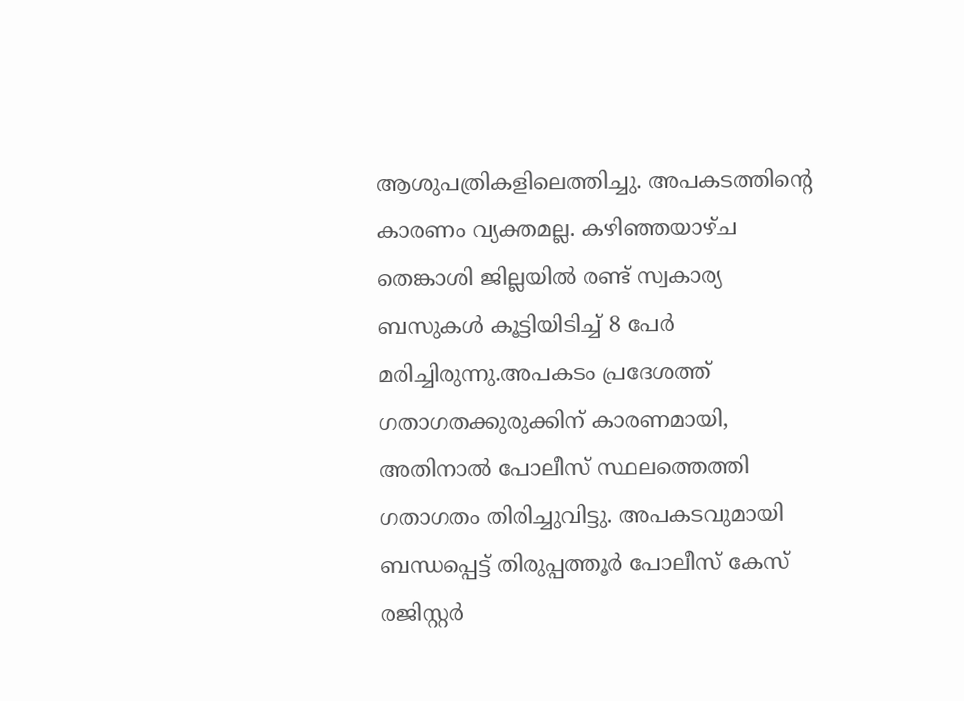ആശുപത്രികളിലെത്തിച്ചു. അപകടത്തിന്റെ കാരണം വ്യക്തമല്ല. കഴിഞ്ഞയാഴ്ച തെങ്കാശി ജില്ലയിൽ രണ്ട് സ്വകാര്യ ബസുകൾ കൂട്ടിയിടിച്ച് 8 പേർ മരിച്ചിരുന്നു.അപകടം പ്രദേശത്ത് ഗതാഗതക്കുരുക്കിന് കാരണമായി, അതിനാൽ പോലീസ് സ്ഥലത്തെത്തി ഗതാഗതം തിരിച്ചുവിട്ടു. അപകടവുമായി ബന്ധപ്പെട്ട് തിരുപ്പത്തൂർ പോലീസ് കേസ് രജിസ്റ്റർ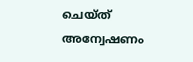ചെയ്ത് അന്വേഷണം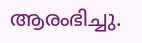ആരംഭിച്ചു.